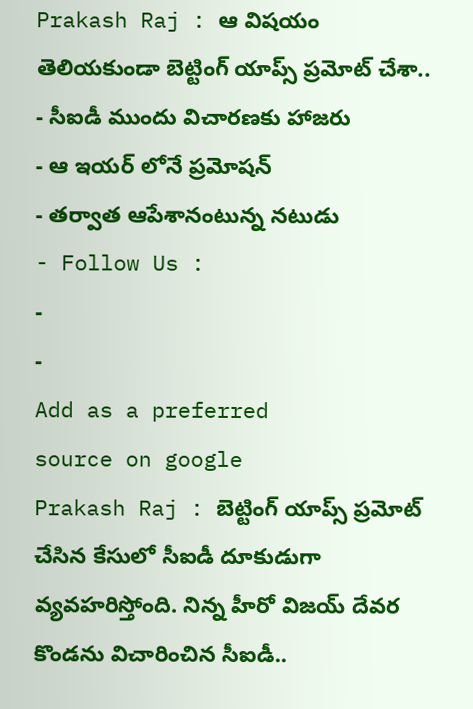Prakash Raj : ఆ విషయం తెలియకుండా బెట్టింగ్ యాప్స్ ప్రమోట్ చేశా..
- సీఐడీ ముందు విచారణకు హాజరు
- ఆ ఇయర్ లోనే ప్రమోషన్
- తర్వాత ఆపేశానంటున్న నటుడు
- Follow Us :
-
-
Add as a preferred
source on google
Prakash Raj : బెట్టింగ్ యాప్స్ ప్రమోట్ చేసిన కేసులో సీఐడీ దూకుడుగా వ్యవహరిస్తోంది. నిన్న హీరో విజయ్ దేవర కొండను విచారించిన సీఐడీ..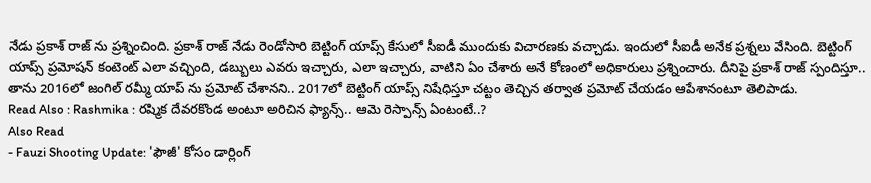నేడు ప్రకాశ్ రాజ్ ను ప్రశ్నించింది. ప్రకాశ్ రాజ్ నేడు రెండోసారి బెట్టింగ్ యాప్స్ కేసులో సీఐడీ ముందుకు విచారణకు వచ్చాడు. ఇందులో సీఐడీ అనేక ప్రశ్నలు వేసింది. బెట్టింగ్ యాప్స్ ప్రమోషన్ కంటెంట్ ఎలా వచ్చింది, డబ్బులు ఎవరు ఇచ్చారు, ఎలా ఇచ్చారు, వాటిని ఏం చేశారు అనే కోణంలో అధికారులు ప్రశ్నించారు. దీనిపై ప్రకాశ్ రాజ్ స్పందిస్తూ.. తాను 2016లో జంగిల్ రమ్మీ యాప్ ను ప్రమోట్ చేశానని.. 2017లో బెట్టింగ్ యాప్స్ నిషేధిస్తూ చట్టం తెచ్చిన తర్వాత ప్రమోట్ చేయడం ఆపేశానంటూ తెలిపాడు.
Read Also : Rashmika : రష్మిక దేవరకొండ అంటూ అరిచిన ఫ్యాన్స్.. ఆమె రెస్పాన్స్ ఏంటంటే..?
Also Read
- Fauzi Shooting Update: 'ఫౌజీ' కోసం డార్లింగ్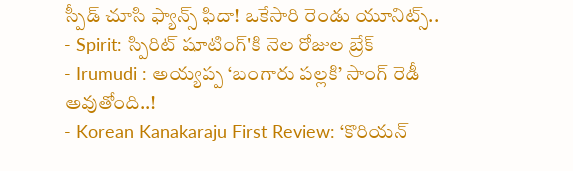స్పీడ్ చూసి ఫ్యాన్స్ ఫిదా! ఒకేసారి రెండు యూనిట్స్..
- Spirit: స్పిరిట్ షూటింగ్'కి నెల రోజుల బ్రేక్
- Irumudi : అయ్యప్ప ‘బంగారు పల్లకి’ సాంగ్ రెడీ అవుతోంది..!
- Korean Kanakaraju First Review: ‘కొరియన్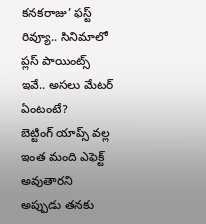కనకరాజు’ ఫస్ట్ రివ్యూ.. సినిమాలో ప్లస్ పాయింట్స్ ఇవే.. అసలు మేటర్ ఏంటంటే?
బెట్టింగ్ యాప్స్ వల్ల ఇంత మంది ఎఫెక్ట్ అవుతారని అప్పుడు తనకు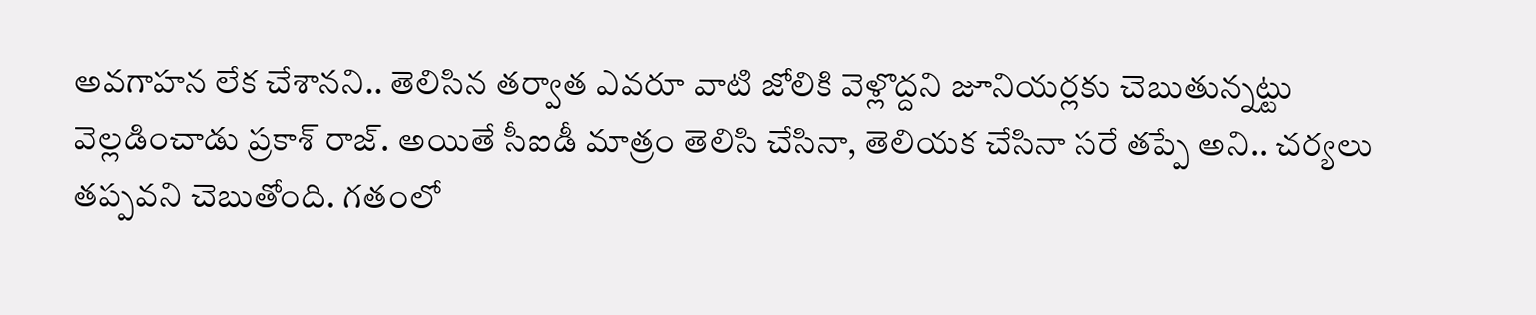అవగాహన లేక చేశానని.. తెలిసిన తర్వాత ఎవరూ వాటి జోలికి వెళ్లొద్దని జూనియర్లకు చెబుతున్నట్టు వెల్లడించాడు ప్రకాశ్ రాజ్. అయితే సీఐడీ మాత్రం తెలిసి చేసినా, తెలియక చేసినా సరే తప్పే అని.. చర్యలు తప్పవని చెబుతోంది. గతంలో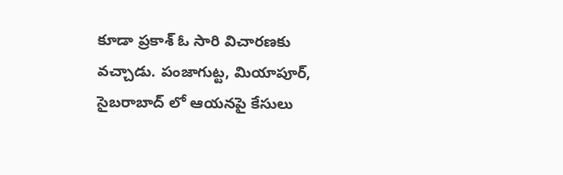కూడా ప్రకాశ్ ఓ సారి విచారణకు వచ్చాడు. పంజాగుట్ట, మియాపూర్, సైబరాబాద్ లో ఆయనపై కేసులు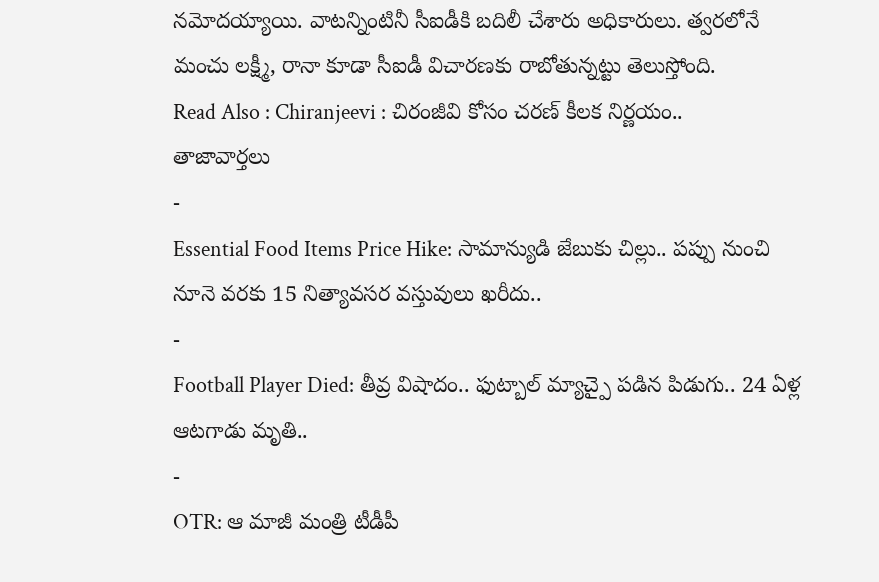నమోదయ్యాయి. వాటన్నింటినీ సీఐడీకి బదిలీ చేశారు అధికారులు. త్వరలోనే మంచు లక్ష్మీ, రానా కూడా సీఐడీ విచారణకు రాబోతున్నట్టు తెలుస్తోంది.
Read Also : Chiranjeevi : చిరంజీవి కోసం చరణ్ కీలక నిర్ణయం..
తాజావార్తలు
-
Essential Food Items Price Hike: సామాన్యుడి జేబుకు చిల్లు.. పప్పు నుంచి నూనె వరకు 15 నిత్యావసర వస్తువులు ఖరీదు..
-
Football Player Died: తీవ్ర విషాదం.. ఫుట్బాల్ మ్యాచ్పై పడిన పిడుగు.. 24 ఏళ్ల ఆటగాడు మృతి..
-
OTR: ఆ మాజీ మంత్రి టీడీపీ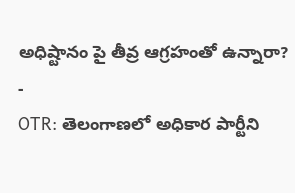అధిష్టానం పై తీవ్ర ఆగ్రహంతో ఉన్నారా?
-
OTR: తెలంగాణలో అధికార పార్టీని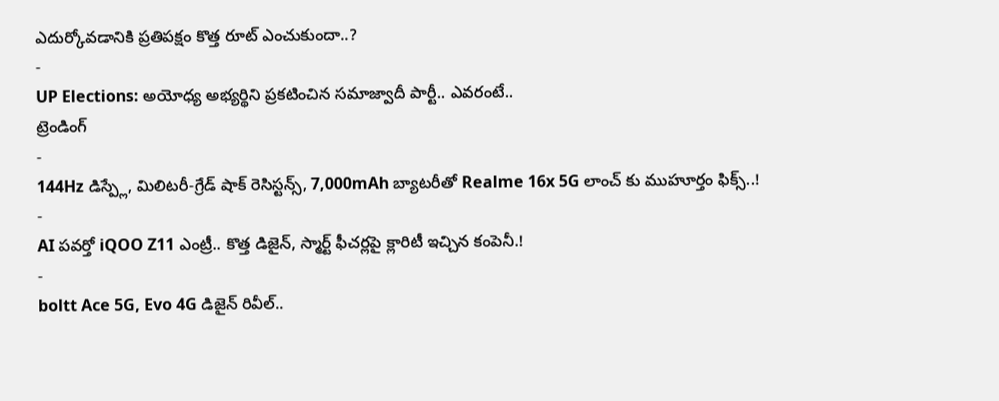ఎదుర్కోవడానికి ప్రతిపక్షం కొత్త రూట్ ఎంచుకుందా..?
-
UP Elections: అయోధ్య అభ్యర్థిని ప్రకటించిన సమాజ్వాదీ పార్టీ.. ఎవరంటే..
ట్రెండింగ్
-
144Hz డిస్ప్లే, మిలిటరీ-గ్రేడ్ షాక్ రెసిస్టన్స్, 7,000mAh బ్యాటరీతో Realme 16x 5G లాంచ్ కు ముహూర్తం ఫిక్స్..!
-
AI పవర్తో iQOO Z11 ఎంట్రీ.. కొత్త డిజైన్, స్మార్ట్ ఫీచర్లపై క్లారిటీ ఇచ్చిన కంపెనీ.!
-
boltt Ace 5G, Evo 4G డిజైన్ రివీల్..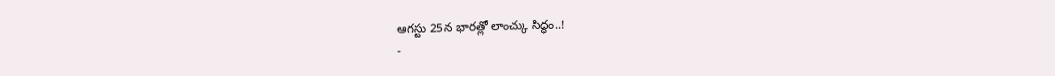ఆగస్టు 25న భారత్లో లాంచ్కు సిద్ధం..!
-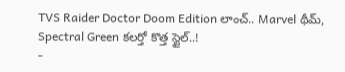TVS Raider Doctor Doom Edition లాంచ్.. Marvel థీమ్, Spectral Green కలర్తో కొత్త స్టైల్..!
-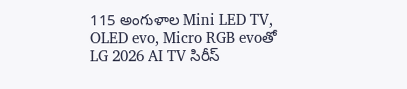115 అంగుళాల Mini LED TV, OLED evo, Micro RGB evoతో LG 2026 AI TV సిరీస్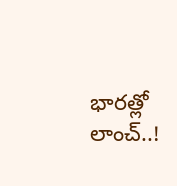భారత్లో లాంచ్..!